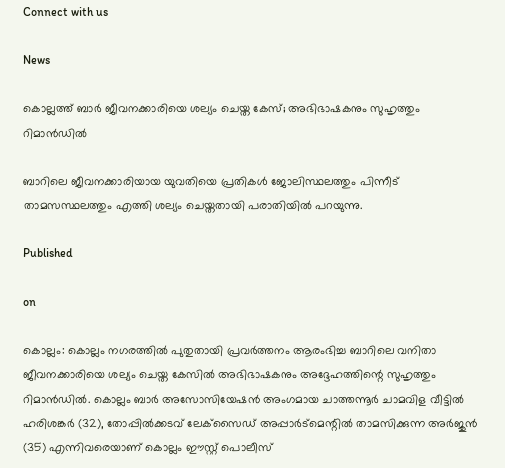Connect with us

News

കൊല്ലത്ത് ബാര്‍ ജീവനക്കാരിയെ ശല്യം ചെയ്ത കേസ്; അഭിഭാഷകനും സുഹൃത്തും റിമാന്‍ഡില്‍

ബാറിലെ ജീവനക്കാരിയായ യുവതിയെ പ്രതികള്‍ ജോലിസ്ഥലത്തും പിന്നീട് താമസസ്ഥലത്തും എത്തി ശല്യം ചെയ്തതായി പരാതിയില്‍ പറയുന്നു.

Published

on

കൊല്ലം: കൊല്ലം നഗരത്തില്‍ പുതുതായി പ്രവര്‍ത്തനം ആരംഭിച്ച ബാറിലെ വനിതാ ജീവനക്കാരിയെ ശല്യം ചെയ്ത കേസില്‍ അഭിഭാഷകനും അദ്ദേഹത്തിന്റെ സുഹൃത്തും റിമാന്‍ഡില്‍. കൊല്ലം ബാര്‍ അസോസിയേഷന്‍ അംഗമായ ചാത്തന്നൂര്‍ ചാമവിള വീട്ടില്‍ ഹരിശങ്കര്‍ (32), തോപ്പില്‍ക്കടവ് ലേക്‌സൈഡ് അപ്പാര്‍ട്‌മെന്റില്‍ താമസിക്കുന്ന അര്‍ജുന്‍ (35) എന്നിവരെയാണ് കൊല്ലം ഈസ്റ്റ് പൊലീസ്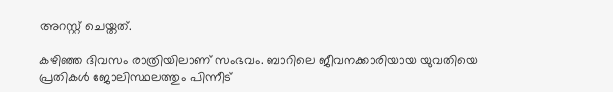അറസ്റ്റ് ചെയ്തത്.

കഴിഞ്ഞ ദിവസം രാത്രിയിലാണ് സംഭവം. ബാറിലെ ജീവനക്കാരിയായ യുവതിയെ പ്രതികള്‍ ജോലിസ്ഥലത്തും പിന്നീട്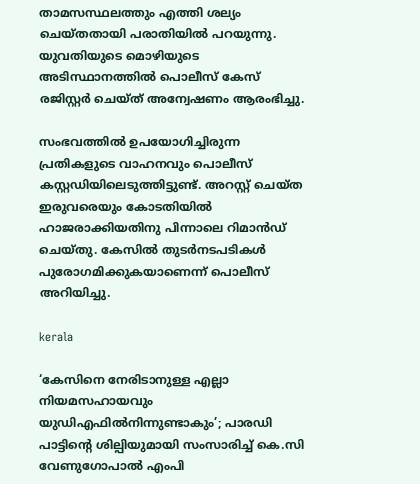താമസസ്ഥലത്തും എത്തി ശല്യം ചെയ്തതായി പരാതിയില്‍ പറയുന്നു. യുവതിയുടെ മൊഴിയുടെ അടിസ്ഥാനത്തില്‍ പൊലീസ് കേസ് രജിസ്റ്റര്‍ ചെയ്ത് അന്വേഷണം ആരംഭിച്ചു.

സംഭവത്തില്‍ ഉപയോഗിച്ചിരുന്ന പ്രതികളുടെ വാഹനവും പൊലീസ് കസ്റ്റഡിയിലെടുത്തിട്ടുണ്ട്. അറസ്റ്റ് ചെയ്ത ഇരുവരെയും കോടതിയില്‍ ഹാജരാക്കിയതിനു പിന്നാലെ റിമാന്‍ഡ് ചെയ്തു. കേസില്‍ തുടര്‍നടപടികള്‍ പുരോഗമിക്കുകയാണെന്ന് പൊലീസ് അറിയിച്ചു.

kerala

‘കേസിനെ നേരിടാനുള്ള എല്ലാ നിയമസഹായവും യുഡിഎഫില്‍നിന്നുണ്ടാകും’; പാരഡി പാട്ടിന്റെ ശില്പിയുമായി സംസാരിച്ച് കെ.സി വേണുഗോപാല്‍ എംപി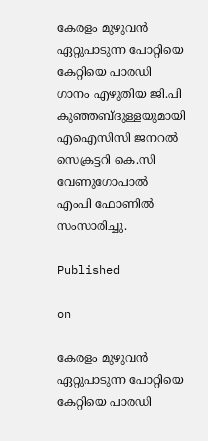കേരളം മുഴുവന്‍ ഏറ്റുപാടുന്ന പോറ്റിയെ കേറ്റിയെ പാരഡി ഗാനം എഴുതിയ ജി.പി കുഞ്ഞബ്ദുള്ളയുമായി എഐസിസി ജനറല്‍ സെക്രട്ടറി കെ.സി വേണുഗോപാല്‍ എംപി ഫോണില്‍ സംസാരിച്ചു.

Published

on

കേരളം മുഴുവന്‍ ഏറ്റുപാടുന്ന പോറ്റിയെ കേറ്റിയെ പാരഡി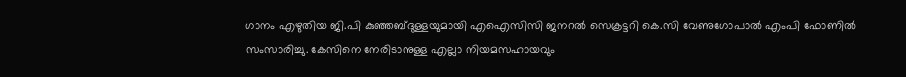ഗാനം എഴുതിയ ജി.പി കുഞ്ഞബ്ദുള്ളയുമായി എഐസിസി ജനറല്‍ സെക്രട്ടറി കെ.സി വേണുഗോപാല്‍ എംപി ഫോണില്‍ സംസാരിച്ചു. കേസിനെ നേരിടാനുള്ള എല്ലാ നിയമസഹായവും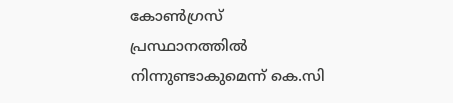കോണ്‍ഗ്രസ് പ്രസ്ഥാനത്തില്‍ നിന്നുണ്ടാകുമെന്ന് കെ.സി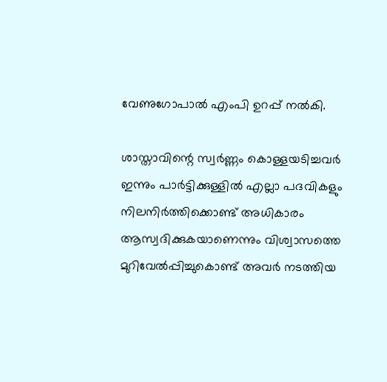വേണുഗോപാല്‍ എംപി ഉറപ്പ് നല്‍കി.

ശാസ്താവിന്റെ സ്വര്‍ണ്ണം കൊള്ളയടിച്ചവര്‍ ഇന്നും പാര്‍ട്ടിക്കുള്ളില്‍ എല്ലാ പദവികളും നിലനിര്‍ത്തിക്കൊണ്ട് അധികാരം ആസ്വദിക്കുകയാണെന്നും വിശ്വാസത്തെ മുറിവേല്‍പ്പിച്ചുകൊണ്ട് അവര്‍ നടത്തിയ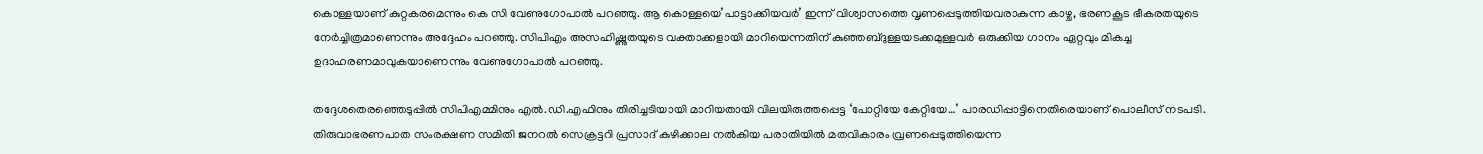കൊള്ളയാണ് കുറ്റകരമെന്നും കെ സി വേണുഗോപാല്‍ പറഞ്ഞു. ആ കൊള്ളയെ’പാട്ടാക്കിയവര്‍’ ഇന്ന് വിശ്വാസത്തെ വൃണപ്പെടുത്തിയവരാകുന്ന കാഴ്ച, ഭരണകൂട ഭീകരതയുടെ നേര്‍ച്ചിത്രമാണെന്നും അദ്ദേഹം പറഞ്ഞു. സിപിഎം അസഹിഷ്ണുതയുടെ വക്താക്കളായി മാറിയെന്നതിന് കുഞ്ഞബ്ദുള്ളയടക്കമുള്ളവര്‍ ഒരുക്കിയ ഗാനം ഏറ്റവും മികച്ച ഉദാഹരണമാവുകയാണെന്നും വേണുഗോപാല്‍ പറഞ്ഞു.

തദ്ദേശതെരഞ്ഞെടുപ്പില്‍ സിപിഎമ്മിനും എല്‍.ഡി.എഫിനും തിരിച്ചടിയായി മാറിയതായി വിലയിരുത്തപ്പെട്ട ‘പോറ്റിയേ കേറ്റിയേ…’ പാരഡിപ്പാട്ടിനെതിരെയാണ് പൊലീസ് നടപടി. തിരുവാഭരണപാത സംരക്ഷണ സമിതി ജനറല്‍ സെക്രട്ടറി പ്രസാദ് കുഴിക്കാല നല്‍കിയ പരാതിയില്‍ മതവികാരം വ്രണപ്പെടുത്തിയെന്ന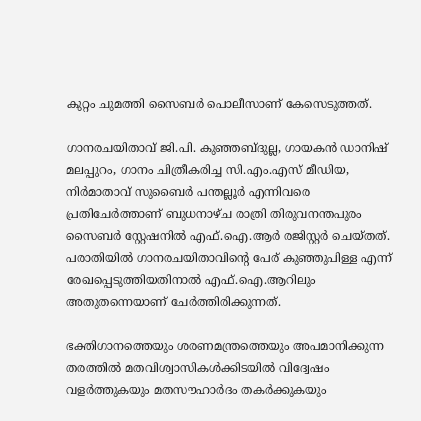കുറ്റം ചുമത്തി സൈബര്‍ പൊലീസാണ് കേസെടുത്തത്.

ഗാനരചയിതാവ് ജി.പി. കുഞ്ഞബ്ദുല്ല, ഗായകന്‍ ഡാനിഷ് മലപ്പുറം, ഗാനം ചിത്രീകരിച്ച സി.എം.എസ് മീഡിയ, നിര്‍മാതാവ് സുബൈര്‍ പന്തല്ലൂര്‍ എന്നിവരെ പ്രതിചേര്‍ത്താണ് ബുധനാഴ്ച രാത്രി തിരുവനന്തപുരം സൈബര്‍ സ്റ്റേഷനില്‍ എഫ്.ഐ.ആര്‍ രജിസ്റ്റര്‍ ചെയ്തത്. പരാതിയില്‍ ഗാനരചയിതാവിന്റെ പേര് കുഞ്ഞുപിള്ള എന്ന് രേഖപ്പെടുത്തിയതിനാല്‍ എഫ്.ഐ.ആറിലും അതുതന്നെയാണ് ചേര്‍ത്തിരിക്കുന്നത്.

ഭക്തിഗാനത്തെയും ശരണമന്ത്രത്തെയും അപമാനിക്കുന്ന തരത്തില്‍ മതവിശ്വാസികള്‍ക്കിടയില്‍ വിദ്വേഷം വളര്‍ത്തുകയും മതസൗഹാര്‍ദം തകര്‍ക്കുകയും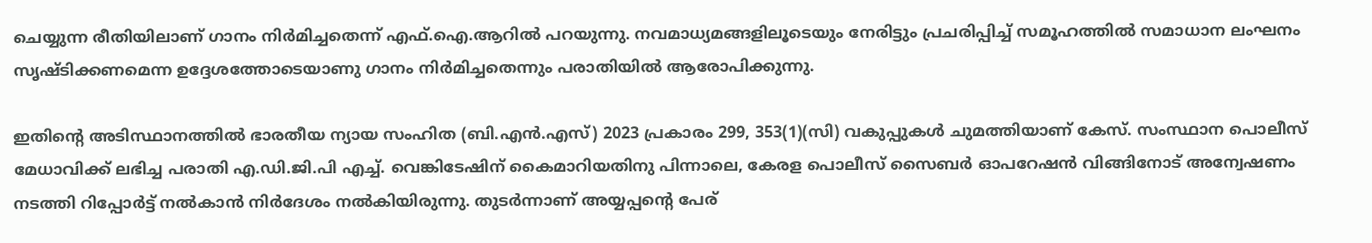ചെയ്യുന്ന രീതിയിലാണ് ഗാനം നിര്‍മിച്ചതെന്ന് എഫ്.ഐ.ആറില്‍ പറയുന്നു. നവമാധ്യമങ്ങളിലൂടെയും നേരിട്ടും പ്രചരിപ്പിച്ച് സമൂഹത്തില്‍ സമാധാന ലംഘനം സൃഷ്ടിക്കണമെന്ന ഉദ്ദേശത്തോടെയാണു ഗാനം നിര്‍മിച്ചതെന്നും പരാതിയില്‍ ആരോപിക്കുന്നു.

ഇതിന്റെ അടിസ്ഥാനത്തില്‍ ഭാരതീയ ന്യായ സംഹിത (ബി.എന്‍.എസ്) 2023 പ്രകാരം 299, 353(1)(സി) വകുപ്പുകള്‍ ചുമത്തിയാണ് കേസ്. സംസ്ഥാന പൊലീസ് മേധാവിക്ക് ലഭിച്ച പരാതി എ.ഡി.ജി.പി എച്ച്. വെങ്കിടേഷിന് കൈമാറിയതിനു പിന്നാലെ, കേരള പൊലീസ് സൈബര്‍ ഓപറേഷന്‍ വിങ്ങിനോട് അന്വേഷണം നടത്തി റിപ്പോര്‍ട്ട് നല്‍കാന്‍ നിര്‍ദേശം നല്‍കിയിരുന്നു. തുടര്‍ന്നാണ് അയ്യപ്പന്റെ പേര്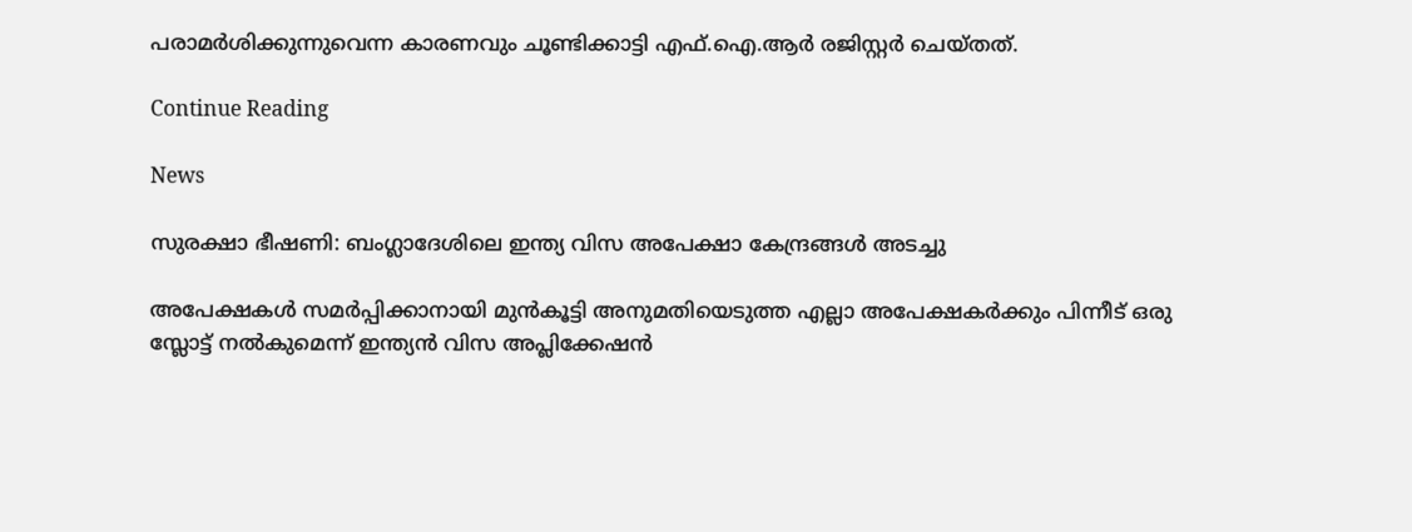പരാമര്‍ശിക്കുന്നുവെന്ന കാരണവും ചൂണ്ടിക്കാട്ടി എഫ്.ഐ.ആര്‍ രജിസ്റ്റര്‍ ചെയ്തത്.

Continue Reading

News

സുരക്ഷാ ഭീഷണി: ബംഗ്ലാദേശിലെ ഇന്ത്യ വിസ അപേക്ഷാ കേന്ദ്രങ്ങള്‍ അടച്ചു

അപേക്ഷകള്‍ സമര്‍പ്പിക്കാനായി മുന്‍കൂട്ടി അനുമതിയെടുത്ത എല്ലാ അപേക്ഷകര്‍ക്കും പിന്നീട് ഒരു സ്ലോട്ട് നല്‍കുമെന്ന് ഇന്ത്യന്‍ വിസ അപ്ലിക്കേഷന്‍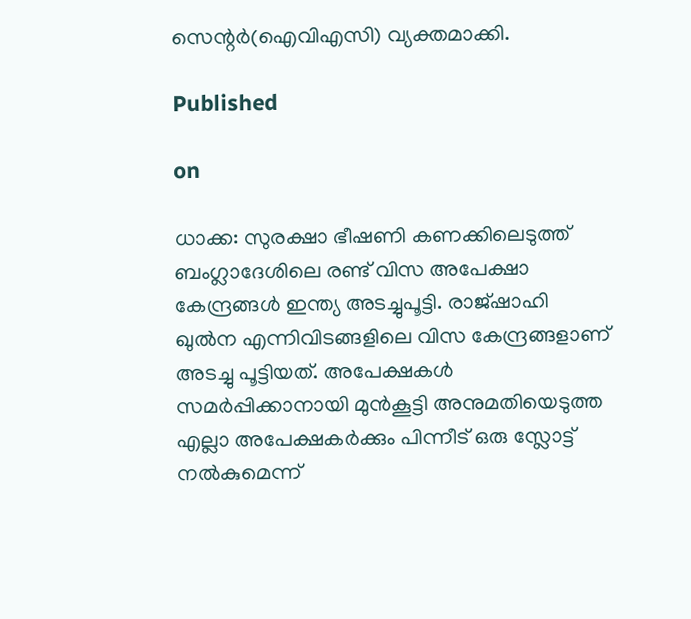സെന്റര്‍(ഐവിഎസി) വ്യക്തമാക്കി.

Published

on

ധാക്ക: സുരക്ഷാ ഭീഷണി കണക്കിലെടുത്ത് ബംഗ്ലാദേശിലെ രണ്ട് വിസ അപേക്ഷാ കേന്ദ്രങ്ങള്‍ ഇന്ത്യ അടച്ചുപൂട്ടി. രാജ്ഷാഹി ഖുല്‍ന എന്നിവിടങ്ങളിലെ വിസ കേന്ദ്രങ്ങളാണ് അടച്ചു പൂട്ടിയത്. അപേക്ഷകള്‍ സമര്‍പ്പിക്കാനായി മുന്‍കൂട്ടി അനുമതിയെടുത്ത എല്ലാ അപേക്ഷകര്‍ക്കും പിന്നീട് ഒരു സ്ലോട്ട് നല്‍കുമെന്ന്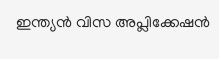ഇന്ത്യന്‍ വിസ അപ്ലിക്കേഷന്‍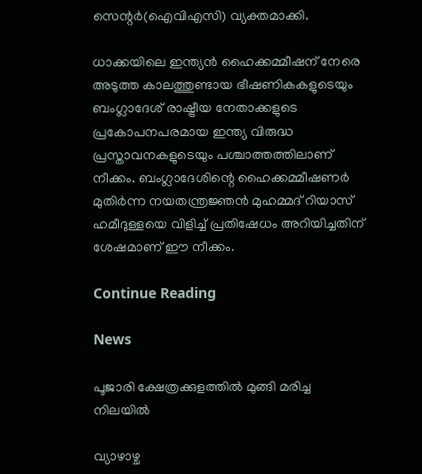സെന്റര്‍(ഐവിഎസി) വ്യക്തമാക്കി.

ധാക്കയിലെ ഇന്ത്യന്‍ ഹൈക്കമ്മീഷന് നേരെ അടുത്ത കാലത്തുണ്ടായ ഭീഷണികകളുടെയും ബംഗ്ലാദേശ് രാഷ്ട്രീയ നേതാക്കളുടെ പ്രകോപനപരമായ ഇന്ത്യ വിരുദ്ധ പ്രസ്താവനകളുടെയും പശ്ചാത്തത്തിലാണ് നീക്കം. ബംഗ്ലാദേശിന്റെ ഹൈക്കമ്മീഷണര്‍ മുതിര്‍ന്ന നയതന്ത്രജ്ഞന്‍ മുഹമ്മദ് റിയാസ് ഹമീദുള്ളയെ വിളിച്ച് പ്രതിഷേധം അറിയിച്ചതിന് ശേഷമാണ് ഈ നീക്കം.

Continue Reading

News

പൂജാരി ക്ഷേത്രക്കുളത്തില്‍ മുങ്ങി മരിച്ച നിലയില്‍

വ്യാഴാഴ്ച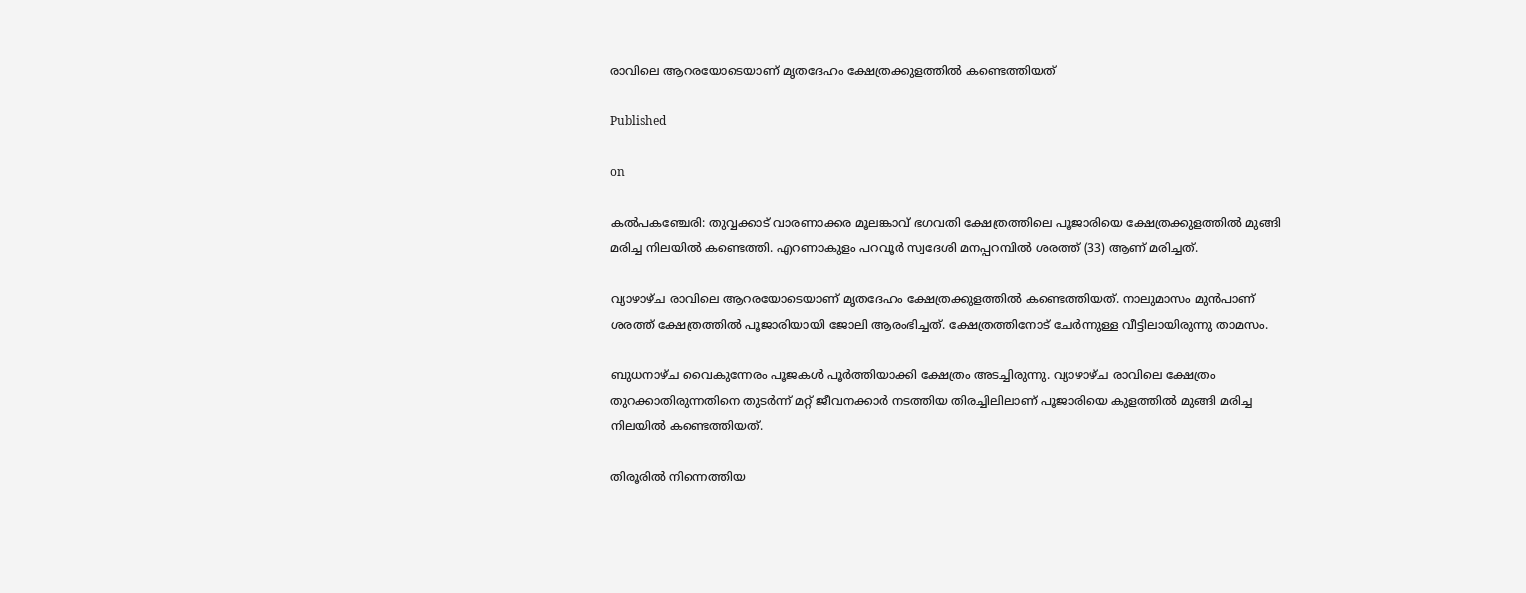രാവിലെ ആറരയോടെയാണ് മൃതദേഹം ക്ഷേത്രക്കുളത്തില്‍ കണ്ടെത്തിയത്

Published

on

കല്‍പകഞ്ചേരി: തുവ്വക്കാട് വാരണാക്കര മൂലങ്കാവ് ഭഗവതി ക്ഷേത്രത്തിലെ പൂജാരിയെ ക്ഷേത്രക്കുളത്തില്‍ മുങ്ങി മരിച്ച നിലയില്‍ കണ്ടെത്തി. എറണാകുളം പറവൂര്‍ സ്വദേശി മനപ്പറമ്പില്‍ ശരത്ത് (33) ആണ് മരിച്ചത്.

വ്യാഴാഴ്ച രാവിലെ ആറരയോടെയാണ് മൃതദേഹം ക്ഷേത്രക്കുളത്തില്‍ കണ്ടെത്തിയത്. നാലുമാസം മുന്‍പാണ് ശരത്ത് ക്ഷേത്രത്തില്‍ പൂജാരിയായി ജോലി ആരംഭിച്ചത്. ക്ഷേത്രത്തിനോട് ചേര്‍ന്നുള്ള വീട്ടിലായിരുന്നു താമസം.

ബുധനാഴ്ച വൈകുന്നേരം പൂജകള്‍ പൂര്‍ത്തിയാക്കി ക്ഷേത്രം അടച്ചിരുന്നു. വ്യാഴാഴ്ച രാവിലെ ക്ഷേത്രം തുറക്കാതിരുന്നതിനെ തുടര്‍ന്ന് മറ്റ് ജീവനക്കാര്‍ നടത്തിയ തിരച്ചിലിലാണ് പൂജാരിയെ കുളത്തില്‍ മുങ്ങി മരിച്ച നിലയില്‍ കണ്ടെത്തിയത്.

തിരൂരില്‍ നിന്നെത്തിയ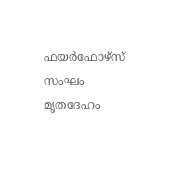ഫയര്‍ഫോഴ്‌സ് സംഘം മൃതദേഹം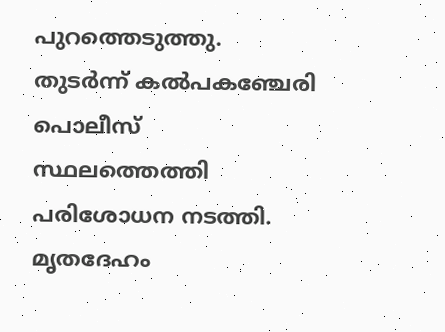പുറത്തെടുത്തു. തുടര്‍ന്ന് കല്‍പകഞ്ചേരി പൊലീസ് സ്ഥലത്തെത്തി പരിശോധന നടത്തി. മൃതദേഹം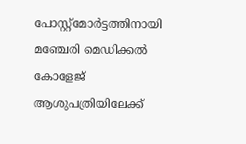പോസ്റ്റ്‌മോര്‍ട്ടത്തിനായി മഞ്ചേരി മെഡിക്കല്‍ കോളേജ് ആശുപത്രിയിലേക്ക്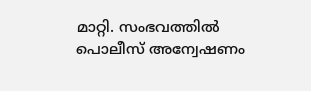മാറ്റി. സംഭവത്തില്‍ പൊലീസ് അന്വേഷണം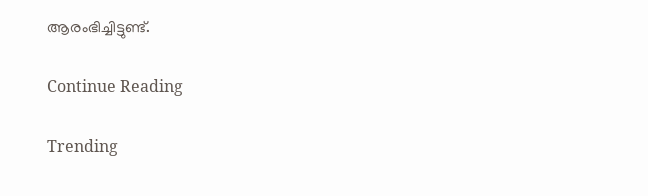ആരംഭിച്ചിട്ടുണ്ട്.

Continue Reading

Trending